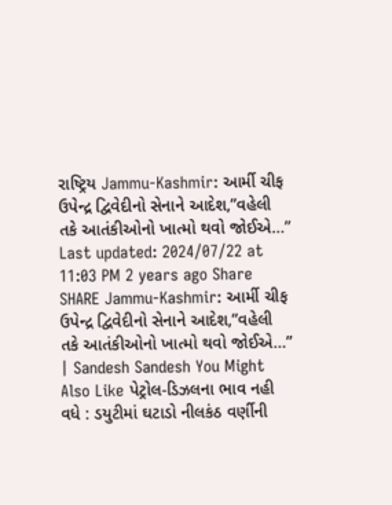રાષ્ટ્રિય Jammu-Kashmir: આર્મી ચીફ ઉપેન્દ્ર દ્વિવેદીનો સેનાને આદેશ,”વહેલી તકે આતંકીઓનો ખાત્મો થવો જોઈએ…” Last updated: 2024/07/22 at 11:03 PM 2 years ago Share SHARE Jammu-Kashmir: આર્મી ચીફ ઉપેન્દ્ર દ્વિવેદીનો સેનાને આદેશ,”વહેલી તકે આતંકીઓનો ખાત્મો થવો જોઈએ…” | Sandesh Sandesh You Might Also Like પેટ્રોલ-ડિઝલના ભાવ નહી વધે : ડયુટીમાં ઘટાડો નીલકંઠ વર્ણીની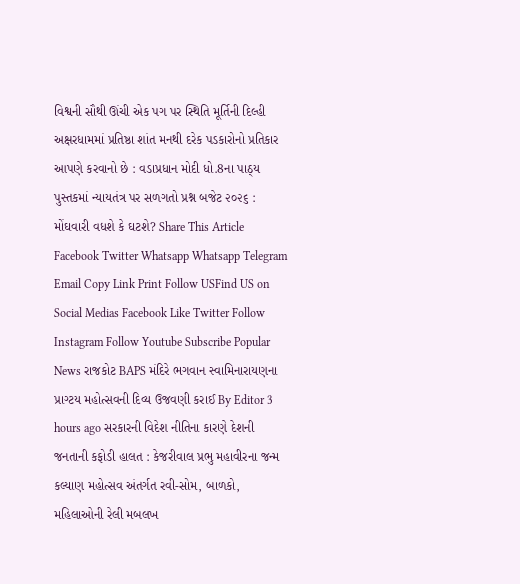વિશ્વની સૌથી ઊંચી એક પગ પર સ્થિતિ મૂર્તિની દિલ્હી અક્ષરધામમાં પ્રતિષ્ઠા શાંત મનથી દરેક પડકારોનો પ્રતિકાર આપણે કરવાનો છે : વડાપ્રધાન મોદી ધો.8ના પાઠ્ય પુસ્તકમાં ન્યાયતંત્ર પર સળગતો પ્રશ્ન બજેટ ૨૦૨૬ : મોંઘવારી વધશે કે ઘટશે? Share This Article Facebook Twitter Whatsapp Whatsapp Telegram Email Copy Link Print Follow USFind US on Social Medias Facebook Like Twitter Follow Instagram Follow Youtube Subscribe Popular News રાજકોટ BAPS મંદિરે ભગવાન સ્વામિનારાયણના પ્રાગ્ટય મહોત્સવની દિવ્ય ઉજવણી કરાઈ By Editor 3 hours ago સરકારની વિદેશ નીતિના કારણે દેશની જનતાની કફોડી હાલત : કેજરીવાલ પ્રભુ મહાવીરના જન્મ કલ્યાણ મહોત્સવ અંતર્ગત રવી-સોમ, બાળકો, મહિલાઓની રેલી મબલખ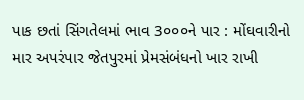પાક છતાં સિંગતેલમાં ભાવ 3૦૦૦ને પાર : મોંઘવારીનો માર અપરંપાર જેતપુરમાં પ્રેમસંબંધનો ખાર રાખી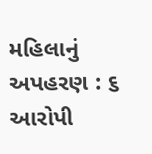મહિલાનું અપહરણ : ૬ આરોપી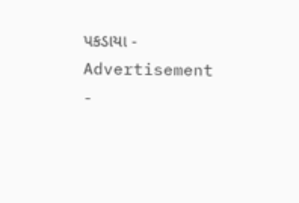પકડાયા - Advertisement -